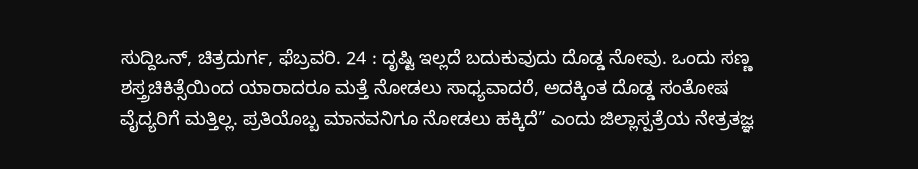ಸುದ್ದಿಒನ್, ಚಿತ್ರದುರ್ಗ, ಫೆಬ್ರವರಿ. 24 : ದೃಷ್ಟಿ ಇಲ್ಲದೆ ಬದುಕುವುದು ದೊಡ್ಡ ನೋವು. ಒಂದು ಸಣ್ಣ ಶಸ್ತ್ರಚಿಕಿತ್ಸೆಯಿಂದ ಯಾರಾದರೂ ಮತ್ತೆ ನೋಡಲು ಸಾಧ್ಯವಾದರೆ, ಅದಕ್ಕಿಂತ ದೊಡ್ಡ ಸಂತೋಷ ವೈದ್ಯರಿಗೆ ಮತ್ತಿಲ್ಲ. ಪ್ರತಿಯೊಬ್ಬ ಮಾನವನಿಗೂ ನೋಡಲು ಹಕ್ಕಿದೆ” ಎಂದು ಜಿಲ್ಲಾಸ್ಪತ್ರೆಯ ನೇತ್ರತಜ್ಞ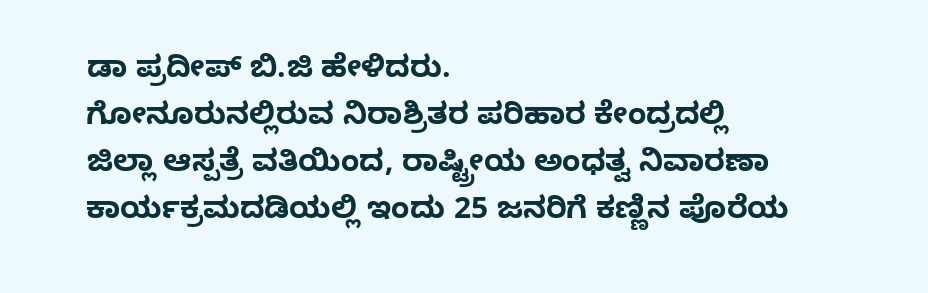ಡಾ ಪ್ರದೀಪ್ ಬಿ.ಜಿ ಹೇಳಿದರು.
ಗೋನೂರುನಲ್ಲಿರುವ ನಿರಾಶ್ರಿತರ ಪರಿಹಾರ ಕೇಂದ್ರದಲ್ಲಿ
ಜಿಲ್ಲಾ ಆಸ್ಪತ್ರೆ ವತಿಯಿಂದ, ರಾಷ್ಟ್ರೀಯ ಅಂಧತ್ವ ನಿವಾರಣಾ ಕಾರ್ಯಕ್ರಮದಡಿಯಲ್ಲಿ ಇಂದು 25 ಜನರಿಗೆ ಕಣ್ಣಿನ ಪೊರೆಯ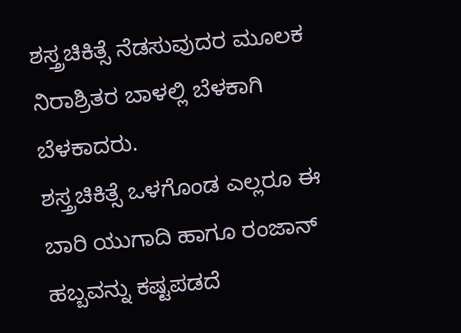ಶಸ್ತ್ರಚಿಕಿತ್ಸೆ ನೆಡಸುವುದರ ಮೂಲಕ ನಿರಾಶ್ರಿತರ ಬಾಳಲ್ಲಿ ಬೆಳಕಾಗಿ ಬೆಳಕಾದರು.
ಶಸ್ತ್ರಚಿಕಿತ್ಸೆ ಒಳಗೊಂಡ ಎಲ್ಲರೂ ಈ ಬಾರಿ ಯುಗಾದಿ ಹಾಗೂ ರಂಜಾನ್ ಹಬ್ಬವನ್ನು ಕಷ್ಟಪಡದೆ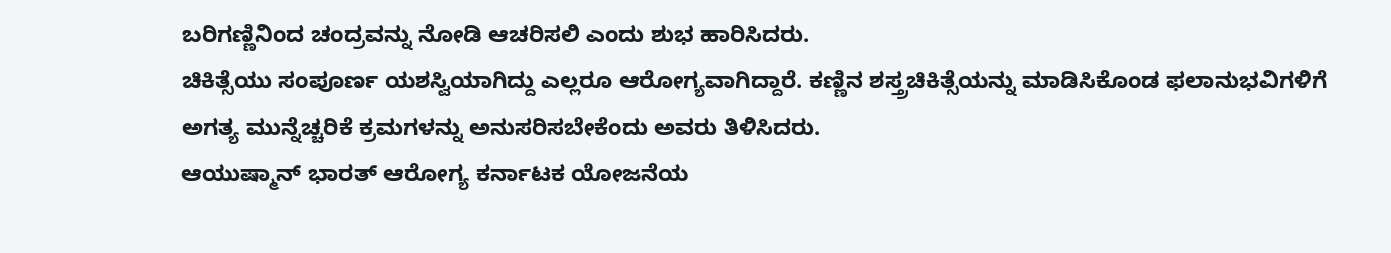ಬರಿಗಣ್ಣಿನಿಂದ ಚಂದ್ರವನ್ನು ನೋಡಿ ಆಚರಿಸಲಿ ಎಂದು ಶುಭ ಹಾರಿಸಿದರು.
ಚಿಕಿತ್ಸೆಯು ಸಂಪೂರ್ಣ ಯಶಸ್ವಿಯಾಗಿದ್ದು ಎಲ್ಲರೂ ಆರೋಗ್ಯವಾಗಿದ್ದಾರೆ. ಕಣ್ಣಿನ ಶಸ್ತ್ರಚಿಕಿತ್ಸೆಯನ್ನು ಮಾಡಿಸಿಕೊಂಡ ಫಲಾನುಭವಿಗಳಿಗೆ ಅಗತ್ಯ ಮುನ್ನೆಚ್ಚರಿಕೆ ಕ್ರಮಗಳನ್ನು ಅನುಸರಿಸಬೇಕೆಂದು ಅವರು ತಿಳಿಸಿದರು.
ಆಯುಷ್ಮಾನ್ ಭಾರತ್ ಆರೋಗ್ಯ ಕರ್ನಾಟಕ ಯೋಜನೆಯ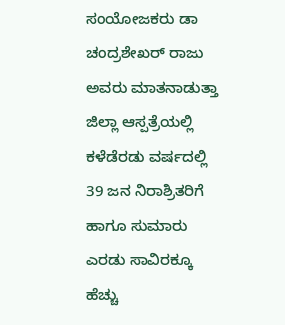ಸಂಯೋಜಕರು ಡಾ ಚಂದ್ರಶೇಖರ್ ರಾಜು ಅವರು ಮಾತನಾಡುತ್ತಾ ಜಿಲ್ಲಾ ಆಸ್ಪತ್ರೆಯಲ್ಲಿ ಕಳೆಡೆರಡು ವರ್ಷದಲ್ಲಿ 39 ಜನ ನಿರಾಶ್ರಿತರಿಗೆ ಹಾಗೂ ಸುಮಾರು ಎರಡು ಸಾವಿರಕ್ಕೂ ಹೆಚ್ಚು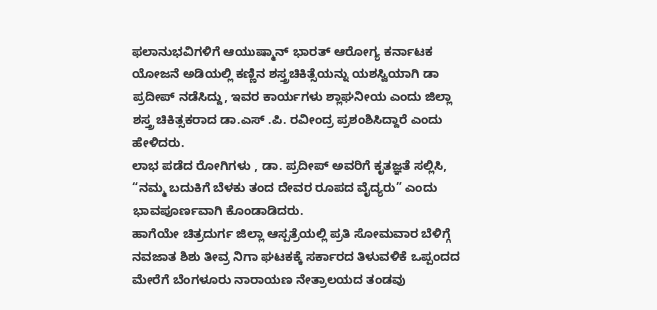ಫಲಾನುಭವಿಗಳಿಗೆ ಆಯುಷ್ಮಾನ್ ಭಾರತ್ ಆರೋಗ್ಯ ಕರ್ನಾಟಕ ಯೋಜನೆ ಅಡಿಯಲ್ಲಿ ಕಣ್ಣಿನ ಶಸ್ತ್ರಚಿಕಿತ್ಸೆಯನ್ನು ಯಶಸ್ವಿಯಾಗಿ ಡಾ ಪ್ರದೀಪ್ ನಡೆಸಿದ್ದು, ಇವರ ಕಾರ್ಯಗಳು ಶ್ಲಾಘನೀಯ ಎಂದು ಜಿಲ್ಲಾ ಶಸ್ತ್ರ ಚಿಕಿತ್ಸಕರಾದ ಡಾ.ಎಸ್ .ಪಿ. ರವೀಂದ್ರ ಪ್ರಶಂಶಿಸಿದ್ದಾರೆ ಎಂದು ಹೇಳಿದರು.
ಲಾಭ ಪಡೆದ ರೋಗಿಗಳು , ಡಾ. ಪ್ರದೀಪ್ ಅವರಿಗೆ ಕೃತಜ್ಞತೆ ಸಲ್ಲಿಸಿ, “ನಮ್ಮ ಬದುಕಿಗೆ ಬೆಳಕು ತಂದ ದೇವರ ರೂಪದ ವೈದ್ಯರು” ಎಂದು ಭಾವಪೂರ್ಣವಾಗಿ ಕೊಂಡಾಡಿದರು.
ಹಾಗೆಯೇ ಚಿತ್ರದುರ್ಗ ಜಿಲ್ಲಾ ಆಸ್ಪತ್ರೆಯಲ್ಲಿ ಪ್ರತಿ ಸೋಮವಾರ ಬೆಳಿಗ್ಗೆ ನವಜಾತ ಶಿಶು ತೀವ್ರ ನಿಗಾ ಘಟಕಕ್ಕೆ ಸರ್ಕಾರದ ತಿಳುವಳಿಕೆ ಒಪ್ಪಂದದ ಮೇರೆಗೆ ಬೆಂಗಳೂರು ನಾರಾಯಣ ನೇತ್ರಾಲಯದ ತಂಡವು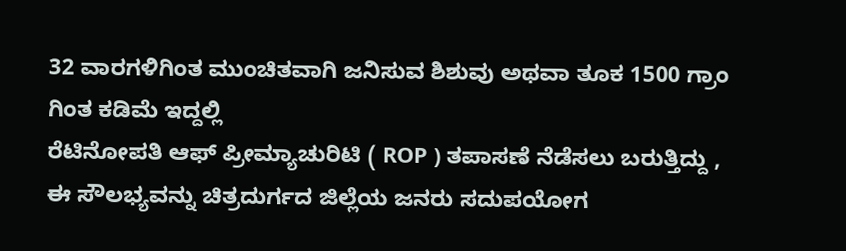32 ವಾರಗಳಿಗಿಂತ ಮುಂಚಿತವಾಗಿ ಜನಿಸುವ ಶಿಶುವು ಅಥವಾ ತೂಕ 1500 ಗ್ರಾಂ ಗಿಂತ ಕಡಿಮೆ ಇದ್ದಲ್ಲಿ
ರೆಟಿನೋಪತಿ ಆಫ್ ಪ್ರೀಮ್ಯಾಚುರಿಟಿ ( ROP ) ತಪಾಸಣೆ ನೆಡೆಸಲು ಬರುತ್ತಿದ್ದು , ಈ ಸೌಲಭ್ಯವನ್ನು ಚಿತ್ರದುರ್ಗದ ಜಿಲ್ಲೆಯ ಜನರು ಸದುಪಯೋಗ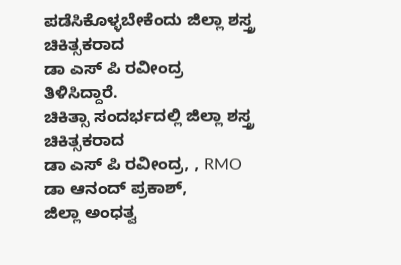ಪಡೆಸಿಕೊಳ್ಳಬೇಕೆಂದು ಜಿಲ್ಲಾ ಶಸ್ತ್ರ ಚಿಕಿತ್ಸಕರಾದ
ಡಾ ಎಸ್ ಪಿ ರವೀಂದ್ರ ತಿಳಿಸಿದ್ದಾರೆ.
ಚಿಕಿತ್ಸಾ ಸಂದರ್ಭದಲ್ಲಿ ಜಿಲ್ಲಾ ಶಸ್ತ್ರ ಚಿಕಿತ್ಸಕರಾದ
ಡಾ ಎಸ್ ಪಿ ರವೀಂದ್ರ, , RMO ಡಾ ಆನಂದ್ ಪ್ರಕಾಶ್,
ಜಿಲ್ಲಾ ಅಂಧತ್ವ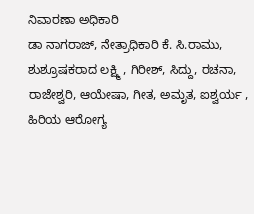ನಿವಾರಣಾ ಅಧಿಕಾರಿ
ಡಾ ನಾಗರಾಜ್, ನೇತ್ರಾಧಿಕಾರಿ ಕೆ. ಸಿ.ರಾಮು,
ಶುಶ್ರೂಷಕರಾದ ಲಕ್ಷ್ಮಿ , ಗಿರೀಶ್, ಸಿದ್ದು, ರಚನಾ, ರಾಜೇಶ್ವರಿ, ಆಯೇಷಾ, ಗೀತ, ಅಮೃತ, ಐಶ್ವರ್ಯ , ಹಿರಿಯ ಆರೋಗ್ಯ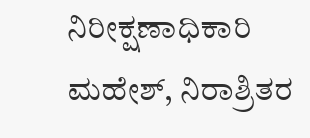ನಿರೀಕ್ಷಣಾಧಿಕಾರಿ ಮಹೇಶ್, ನಿರಾಶ್ರಿತರ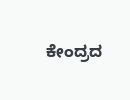ಕೇಂದ್ರದ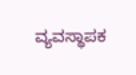ವ್ಯವಸ್ಥಾಪಕ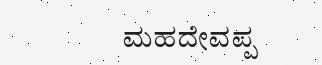ಮಹದೇವಪ್ಪ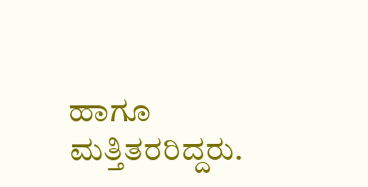ಹಾಗೂ ಮತ್ತಿತರರಿದ್ದರು.